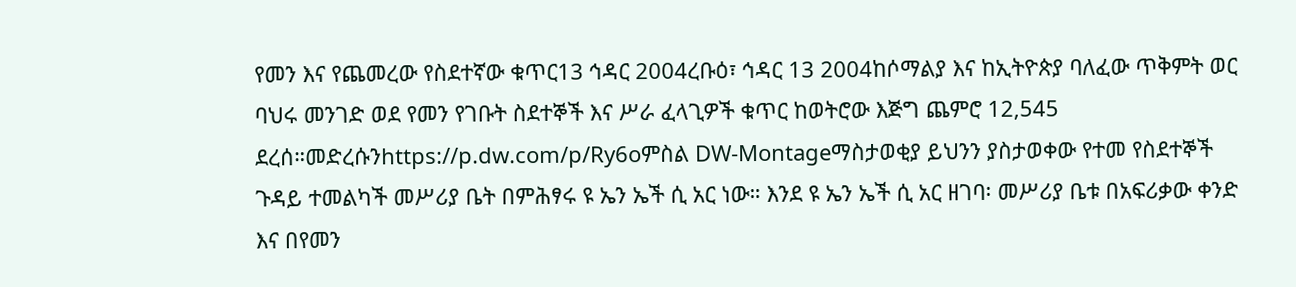የመን እና የጨመረው የስደተኛው ቁጥር13 ኅዳር 2004ረቡዕ፣ ኅዳር 13 2004ከሶማልያ እና ከኢትዮጵያ ባለፈው ጥቅምት ወር ባህሩ መንገድ ወደ የመን የገቡት ስደተኞች እና ሥራ ፈላጊዎች ቁጥር ከወትሮው እጅግ ጨምሮ 12,545 ደረሰ።መድረሱንhttps://p.dw.com/p/Ry6oምስል DW-Montageማስታወቂያ ይህንን ያስታወቀው የተመ የስደተኞች ጉዳይ ተመልካች መሥሪያ ቤት በምሕፃሩ ዩ ኤን ኤች ሲ አር ነው። እንደ ዩ ኤን ኤች ሲ አር ዘገባ፡ መሥሪያ ቤቱ በአፍሪቃው ቀንድ እና በየመን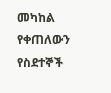መካከል የቀጠለውን የስደተኞች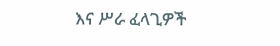እና ሥራ ፈላጊዎች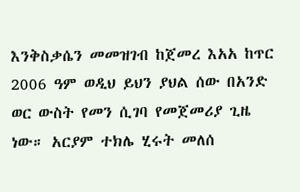እንቅስቃሴን መመዝገብ ከጀመረ እአአ ከጥር 2006 ዓም ወዲህ ይህን ያህል ሰው በአንድ ወር ውስት የመን ሲገባ የመጀመሪያ ጊዜ ነው። አርያም ተክሌ ሂሩት መለሰ